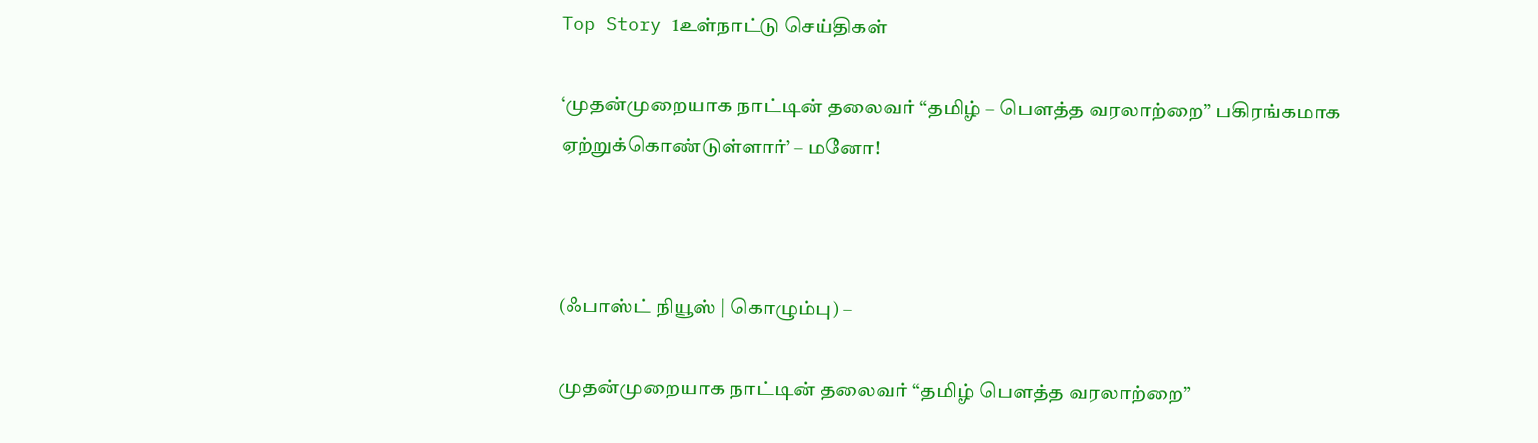Top Story 1உள்நாட்டு செய்திகள்

‘முதன்முறையாக நாட்டின் தலைவர் “தமிழ் – பெளத்த வரலாற்றை” பகிரங்கமாக ஏற்றுக்கொண்டுள்ளார்’ – மனோ!



(ஃபாஸ்ட் நியூஸ் | கொழும்பு) –

முதன்முறையாக நாட்டின் தலைவர் “தமிழ் பெளத்த வரலாற்றை”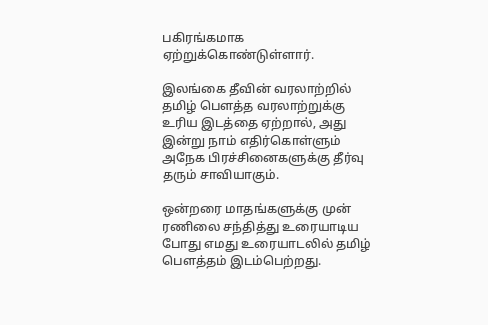பகிரங்கமாக ஏற்றுக்கொண்டுள்ளார்.

இலங்கை தீவின் வரலாற்றில் தமிழ் பெளத்த வரலாற்றுக்கு உரிய இடத்தை ஏற்றால், அது இன்று நாம் எதிர்கொள்ளும் அநேக பிரச்சினைகளுக்கு தீர்வு தரும் சாவியாகும்.

ஒன்றரை மாதங்களுக்கு முன் ரணிலை சந்தித்து உரையாடிய போது எமது உரையாடலில் தமிழ் பெளத்தம் இடம்பெற்றது.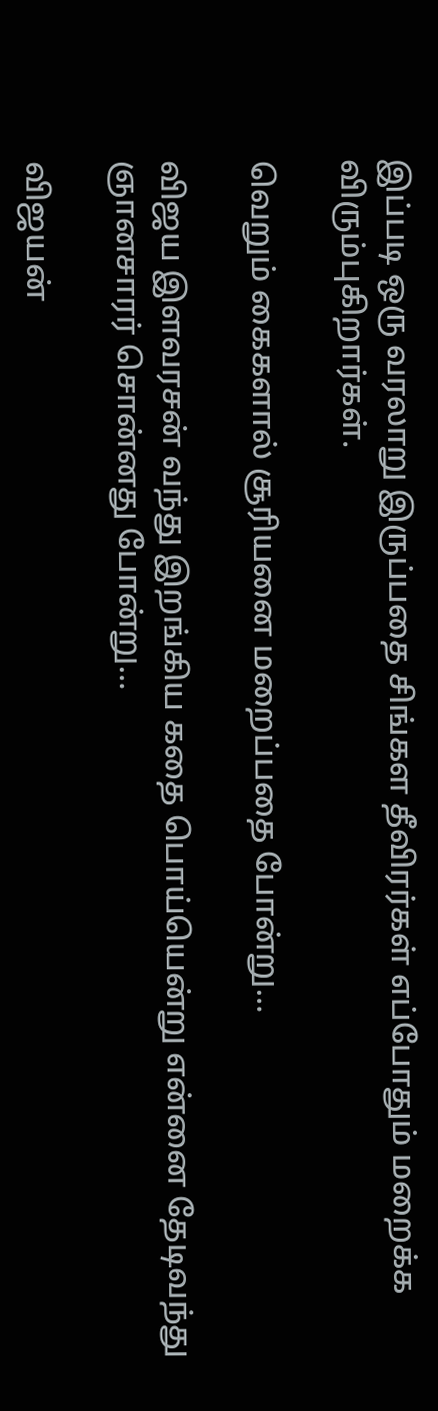இப்படி ஒரு வரலாறு இருப்பதை சிங்கள தீவிரர்கள் எப்போதும் மறைக்க விரும்புகிறார்கள்.

வெறும் கைகளால் சூரியனை மறைப்பதை போன்று…

விஜய இளவரசன் வந்து இறங்கிய கதை பொய்யென்று என்னை தேடிவந்து ஞானசாரர் சொன்னது போன்று…

விஜயன்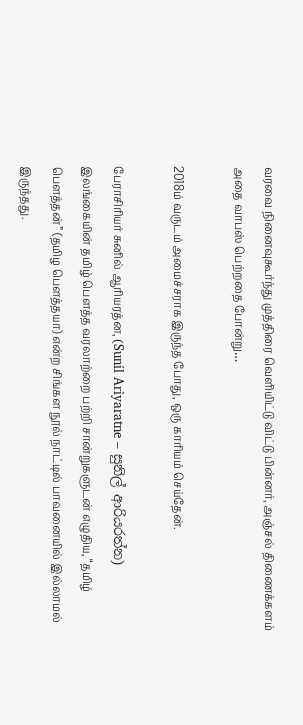வரவை நினைவுகூர்ந்து முத்திரை வெளியிட்டு விட்டு பின்னர், அஞ்சல் திணைக்களம் அதை வாபஸ் பெற்றதை போன்று…

2018ம் வருடம் அமைச்சராக இருந்த போது, ஒரு காரியம் செய்தேன்.

பேராசிரியர் சுனில் ஆரியரத்ன, (Sunil Ariyaratne – සුනිල් ආරියරත්න) இலங்கையின் தமிழ் பெளத்த வரலாற்றை பற்றி சான்றுகளுடன் எழுதிய, “தமிழ் பெளத்தன்” (தமிழ பெளத்தயா) என்ற சிங்கள நூல் நாட்டில் பாவனையில் இல்லாமல் இருந்தது.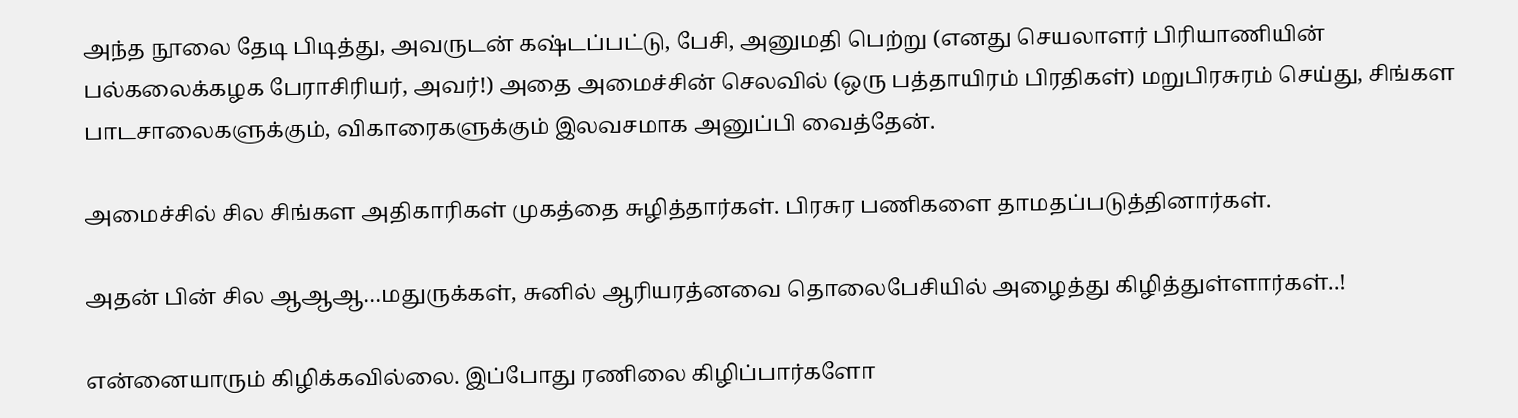அந்த நூலை தேடி பிடித்து, அவருடன் கஷ்டப்பட்டு, பேசி, அனுமதி பெற்று (எனது செயலாளர் பிரியாணியின் பல்கலைக்கழக பேராசிரியர், அவர்!) அதை அமைச்சின் செலவில் (ஒரு பத்தாயிரம் பிரதிகள்) மறுபிரசுரம் செய்து, சிங்கள பாடசாலைகளுக்கும், விகாரைகளுக்கும் இலவசமாக அனுப்பி வைத்தேன்.

அமைச்சில் சில சிங்கள அதிகாரிகள் முகத்தை சுழித்தார்கள். பிரசுர பணிகளை தாமதப்படுத்தினார்கள்.

அதன் பின் சில ஆஆஆ…மதுருக்கள், சுனில் ஆரியரத்னவை தொலைபேசியில் அழைத்து கிழித்துள்ளார்கள்..!

என்னையாரும் கிழிக்கவில்லை. இப்போது ரணிலை கிழிப்பார்களோ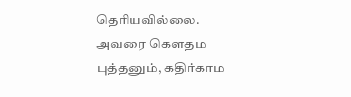தெரியவில்லை. அவரை கெளதம புத்தனும், கதிர்காம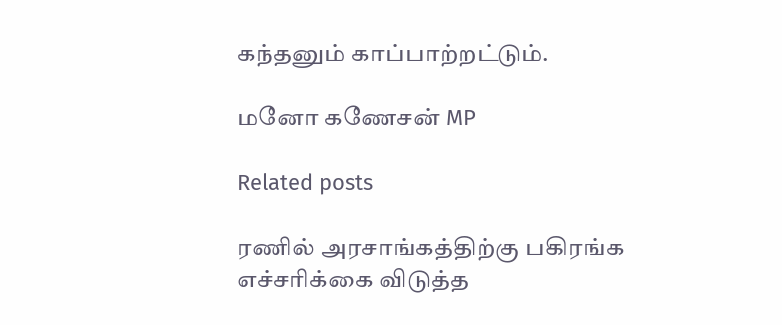கந்தனும் காப்பாற்றட்டும்.

மனோ கணேசன் MP

Related posts

ரணில் அரசாங்கத்திற்கு பகிரங்க எச்சரிக்கை விடுத்த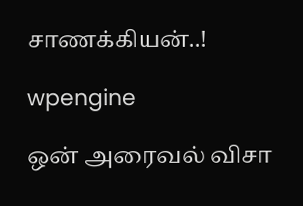சாணக்கியன்..!

wpengine

ஒன் அரைவல் விசா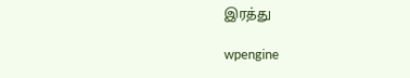இரத்து

wpengine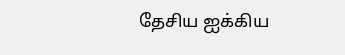தேசிய ஐக்கிய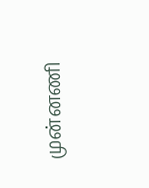முன்னணி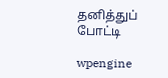தனித்துப் போட்டி

wpengine